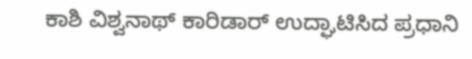ಕಾಶಿ ವಿಶ್ವನಾಥ್ ಕಾರಿಡಾರ್ ಉದ್ಘಾಟಿಸಿದ ಪ್ರಧಾನಿ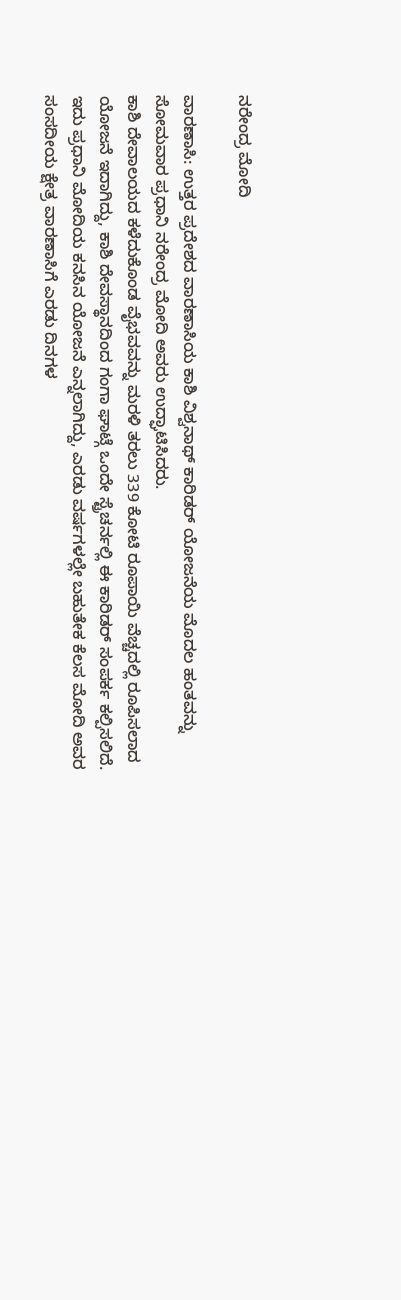ನರೇಂದ್ರ ಮೋದಿ

ವಾರಣಾಸಿ: ಉತ್ತರ ಪ್ರದೇಶದ ವಾರಣಾಸಿಯ ಕಾಶಿ ವಿಶ್ವನಾಥ್ ಕಾರಿಡರ್ ಯೋಜನೆಯ ಮೊದಲ ಹಂತವನ್ನು ಸೋಮವಾರ ಪ್ರಧಾನಿ ನರೇಂದ್ರ ಮೋದಿ ಅವರು ಉದ್ಘಾಟಿಸಿದರು.
ಕಾಶಿ ದೇವಾಲಯದ ಕಳೆದುಕೊಂಡ ವೈಭವವನ್ನು ಮರಳಿ ತರಲು 339 ಕೋಟಿ ರೂಪಾಯಿ ವೆಚ್ಚದಲ್ಲಿ ರೂಪಿಸಲಾದ ಯೋಜನೆ ಇದಾಗಿದ್ದು, ಕಾಶಿ ದೇವಸ್ಥಾನದಿಂದ ಗಂಗಾ ಘಾಟ್ಗೆ ಒಂದೇ ಸ್ಟ್ರೆಚರ್ನಲ್ಲಿ ಈ ಕಾರಿಡರ್ ಸಂಪರ್ಕ ಕಲ್ಪಿಸಲಿದೆ.
ಇದು ಪ್ರಧಾನಿ ಮೋದಿಯ ಕನಸಿನ ಯೋಜನೆ ಎನ್ನಲಾಗಿದ್ದು, ಎರಡು ವರ್ಷಗಳಲ್ಲೇ ಬಹುತೇಕ ಕೆಲಸ ಮೋದಿ ಅವರ ಸಂಸದೀಯ ಕ್ಷೇತ್ರ ವಾರಣಾಸಿಗೆ ಎರಡು ದಿನಗಳ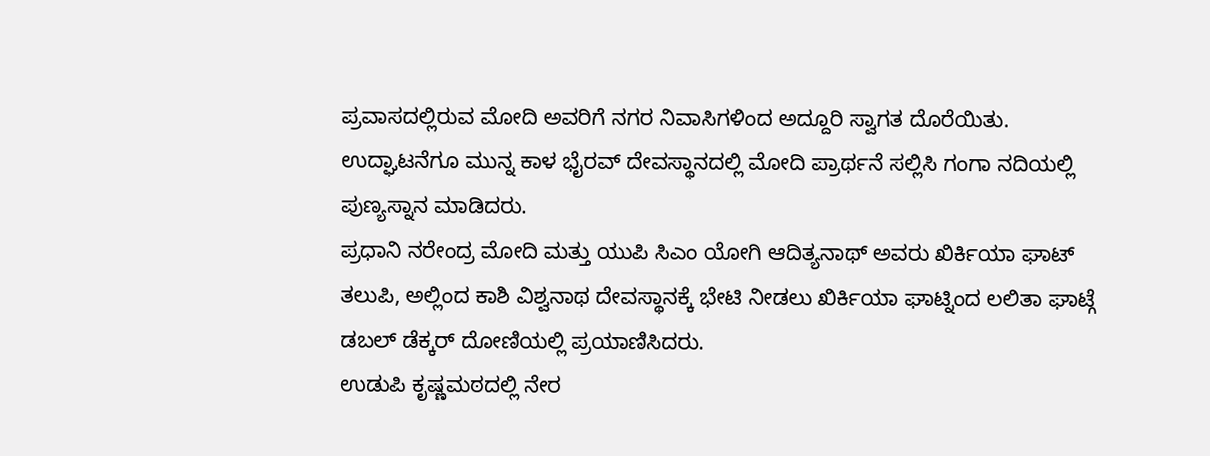ಪ್ರವಾಸದಲ್ಲಿರುವ ಮೋದಿ ಅವರಿಗೆ ನಗರ ನಿವಾಸಿಗಳಿಂದ ಅದ್ದೂರಿ ಸ್ವಾಗತ ದೊರೆಯಿತು. ಉದ್ಘಾಟನೆಗೂ ಮುನ್ನ ಕಾಳ ಭೈರವ್ ದೇವಸ್ಥಾನದಲ್ಲಿ ಮೋದಿ ಪ್ರಾರ್ಥನೆ ಸಲ್ಲಿಸಿ ಗಂಗಾ ನದಿಯಲ್ಲಿ ಪುಣ್ಯಸ್ನಾನ ಮಾಡಿದರು.
ಪ್ರಧಾನಿ ನರೇಂದ್ರ ಮೋದಿ ಮತ್ತು ಯುಪಿ ಸಿಎಂ ಯೋಗಿ ಆದಿತ್ಯನಾಥ್ ಅವರು ಖಿರ್ಕಿಯಾ ಘಾಟ್ ತಲುಪಿ, ಅಲ್ಲಿಂದ ಕಾಶಿ ವಿಶ್ವನಾಥ ದೇವಸ್ಥಾನಕ್ಕೆ ಭೇಟಿ ನೀಡಲು ಖಿರ್ಕಿಯಾ ಘಾಟ್ನಿಂದ ಲಲಿತಾ ಘಾಟ್ಗೆ ಡಬಲ್ ಡೆಕ್ಕರ್ ದೋಣಿಯಲ್ಲಿ ಪ್ರಯಾಣಿಸಿದರು.
ಉಡುಪಿ ಕೃಷ್ಣಮಠದಲ್ಲಿ ನೇರ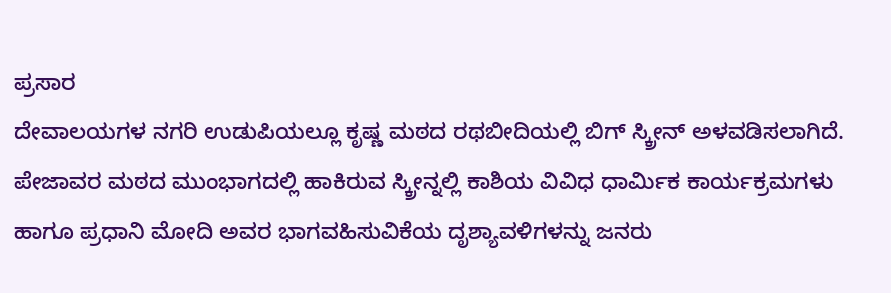ಪ್ರಸಾರ
ದೇವಾಲಯಗಳ ನಗರಿ ಉಡುಪಿಯಲ್ಲೂ ಕೃಷ್ಣ ಮಠದ ರಥಬೀದಿಯಲ್ಲಿ ಬಿಗ್ ಸ್ಕ್ರೀನ್ ಅಳವಡಿಸಲಾಗಿದೆ. ಪೇಜಾವರ ಮಠದ ಮುಂಭಾಗದಲ್ಲಿ ಹಾಕಿರುವ ಸ್ಕ್ರೀನ್ನಲ್ಲಿ ಕಾಶಿಯ ವಿವಿಧ ಧಾರ್ಮಿಕ ಕಾರ್ಯಕ್ರಮಗಳು ಹಾಗೂ ಪ್ರಧಾನಿ ಮೋದಿ ಅವರ ಭಾಗವಹಿಸುವಿಕೆಯ ದೃಶ್ಯಾವಳಿಗಳನ್ನು ಜನರು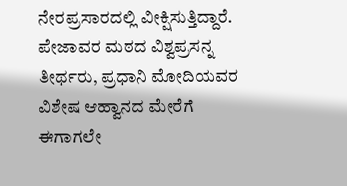ನೇರಪ್ರಸಾರದಲ್ಲಿ ವೀಕ್ಷಿಸುತ್ತಿದ್ದಾರೆ. ಪೇಜಾವರ ಮಠದ ವಿಶ್ವಪ್ರಸನ್ನ ತೀರ್ಥರು, ಪ್ರಧಾನಿ ಮೋದಿಯವರ ವಿಶೇಷ ಆಹ್ವಾನದ ಮೇರೆಗೆ ಈಗಾಗಲೇ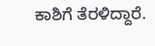ಕಾಶಿಗೆ ತೆರಳಿದ್ದಾರೆ.